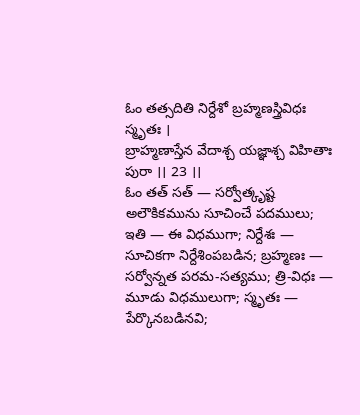ఓం తత్సదితి నిర్దేశో బ్రహ్మణస్త్రివిధః స్మృతః ।
బ్రాహ్మణాస్తేన వేదాశ్చ యజ్ఞాశ్చ విహితాః పురా ।। 23 ।।
ఓం తత్ సత్ — సర్వోత్కృష్ట అలౌకికమును సూచించే పదములు; ఇతి — ఈ విధముగా; నిర్దేశః — సూచికగా నిర్దేశింపబడిన; బ్రహ్మణః — సర్వోన్నత పరమ-సత్యము; త్రి-విధః — మూడు విధములుగా; స్మృతః — పేర్కొనబడినవి;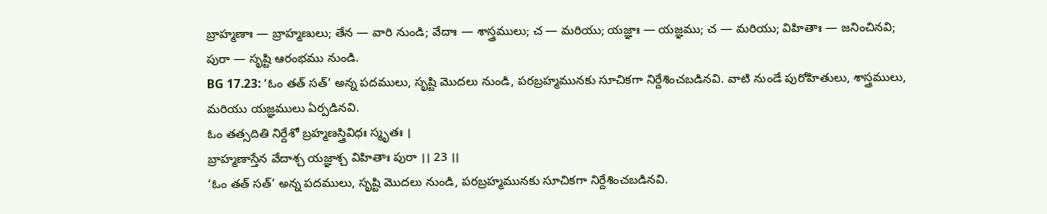బ్రాహ్మణాః — బ్రాహ్మణులు; తేన — వారి నుండి; వేదాః — శాస్త్రములు; చ — మరియు; యజ్ఞాః — యజ్ఞము; చ — మరియు; విహితాః — జనించినవి; పురా — సృష్టి ఆరంభము నుండి.
BG 17.23: ‘ఓం తత్ సత్’ అన్న పదములు, సృష్టి మొదలు నుండి, పరబ్రహ్మమునకు సూచికగా నిర్దేశించబడినవి. వాటి నుండే పురోహితులు, శాస్త్రములు, మరియు యజ్ఞములు ఏర్పడినవి.
ఓం తత్సదితి నిర్దేశో బ్రహ్మణస్త్రివిధః స్మృతః ।
బ్రాహ్మణాస్తేన వేదాశ్చ యజ్ఞాశ్చ విహితాః పురా ।। 23 ।।
‘ఓం తత్ సత్’ అన్న పదములు, సృష్టి మొదలు నుండి, పరబ్రహ్మమునకు సూచికగా నిర్దేశించబడినవి.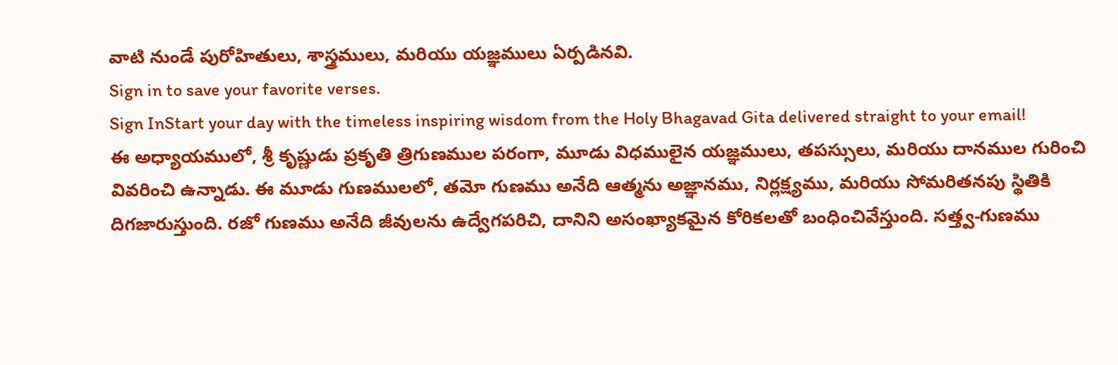వాటి నుండే పురోహితులు, శాస్త్రములు, మరియు యజ్ఞములు ఏర్పడినవి.
Sign in to save your favorite verses.
Sign InStart your day with the timeless inspiring wisdom from the Holy Bhagavad Gita delivered straight to your email!
ఈ అధ్యాయములో, శ్రీ కృష్ణుడు ప్రకృతి త్రిగుణముల పరంగా, మూడు విధములైన యజ్ఞములు, తపస్సులు, మరియు దానముల గురించి వివరించి ఉన్నాడు. ఈ మూడు గుణములలో, తమో గుణము అనేది ఆత్మను అజ్ఞానము, నిర్లక్ష్యము, మరియు సోమరితనపు స్థితికి దిగజారుస్తుంది. రజో గుణము అనేది జీవులను ఉద్వేగపరిచి, దానిని అసంఖ్యాకమైన కోరికలతో బంధించివేస్తుంది. సత్త్వ-గుణము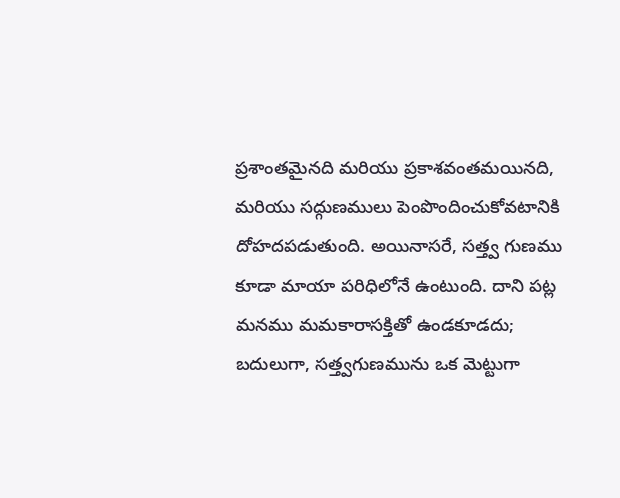ప్రశాంతమైనది మరియు ప్రకాశవంతమయినది, మరియు సద్గుణములు పెంపొందించుకోవటానికి దోహదపడుతుంది. అయినాసరే, సత్త్వ గుణము కూడా మాయా పరిధిలోనే ఉంటుంది. దాని పట్ల మనము మమకారాసక్తితో ఉండకూడదు; బదులుగా, సత్త్వగుణమును ఒక మెట్టుగా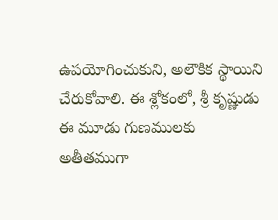ఉపయోగించుకుని, అలౌకిక స్థాయిని చేరుకోవాలి. ఈ శ్లోకంలో, శ్రీ కృష్ణుడు ఈ మూడు గుణములకు అతీతముగా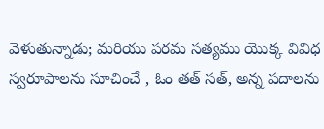వెళుతున్నాడు; మరియు పరమ సత్యము యొక్క వివిధ స్వరూపాలను సూచించే , ఓం తత్ సత్, అన్న పదాలను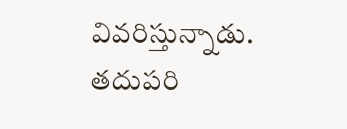వివరిస్తున్నాడు. తదుపరి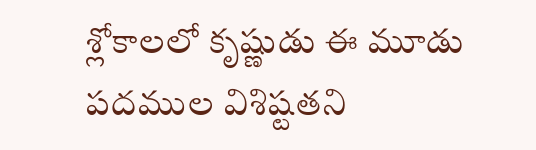శ్లోకాలలో కృష్ణుడు ఈ మూడు పదముల విశిష్టతని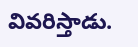వివరిస్తాడు.